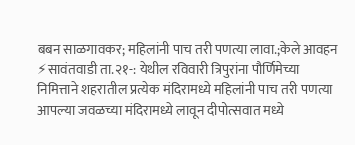बबन साळगावकर; महिलांनी पाच तरी पणत्या लावा.;केले आवहन
⚡सावंतवाडी ता.२१-: येथील रविवारी त्रिपुरांना पौर्णिमेच्या निमित्ताने शहरातील प्रत्येक मंदिरामध्ये महिलांनी पाच तरी पणत्या आपल्या जवळच्या मंदिरामध्ये लावून दीपोत्सवात मध्ये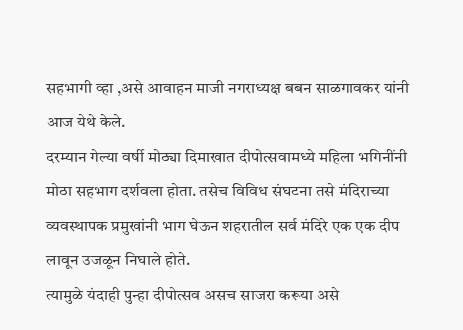सहभागी व्हा ,असे आवाहन माजी नगराध्यक्ष बबन साळगावकर यांनी आज येथे केले.
दरम्यान गेल्या वर्षी मोठ्या दिमाखात दीपोत्सवामध्ये महिला भगिनींनी मोठा सहभाग दर्शवला होता. तसेच विविध संघटना तसे मंदिराच्या व्यवस्थापक प्रमुखांनी भाग घेऊन शहरातील सर्व मंदिरे एक एक दीप लावून उजळून निघाले होते.
त्यामुळे यंदाही पुन्हा दीपोत्सव असच साजरा करूया असे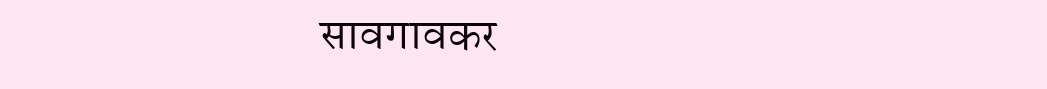सावगावकर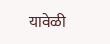यावेळी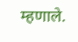म्हणाले.